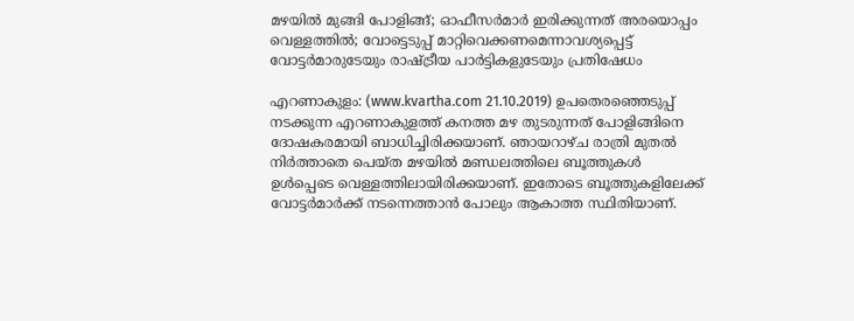മഴയില്‍ മുങ്ങി പോളിങ്ങ്; ഓഫീസര്‍മാര്‍ ഇരിക്കുന്നത് അരയൊപ്പം വെള്ളത്തില്‍; വോട്ടെടുപ്പ് മാറ്റിവെക്കണമെന്നാവശ്യപ്പെട്ട് വോട്ടര്‍മാരുടേയും രാഷ്ട്രീയ പാര്‍ട്ടികളുടേയും പ്രതിഷേധം

എറണാകുളം: (www.kvartha.com 21.10.2019) ഉപതെരഞ്ഞെടുപ്പ് നടക്കുന്ന എറണാകുളത്ത് കനത്ത മഴ തുടരുന്നത് പോളിങ്ങിനെ ദോഷകരമായി ബാധിച്ചിരിക്കയാണ്. ഞായറാഴ്ച രാത്രി മുതല്‍ നിര്‍ത്താതെ പെയ്ത മഴയില്‍ മണ്ഡലത്തിലെ ബൂത്തുകള്‍ ഉള്‍പ്പെടെ വെള്ളത്തിലായിരിക്കയാണ്. ഇതോടെ ബൂത്തുകളിലേക്ക് വോട്ടര്‍മാര്‍ക്ക് നടന്നെത്താന്‍ പോലും ആകാത്ത സ്ഥിതിയാണ്.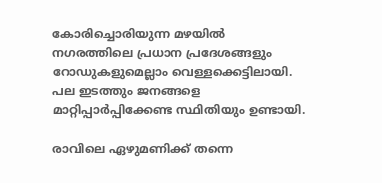കോരിച്ചൊരിയുന്ന മഴയില്‍ നഗരത്തിലെ പ്രധാന പ്രദേശങ്ങളും റോഡുകളുമെല്ലാം വെള്ളക്കെട്ടിലായി. പല ഇടത്തും ജനങ്ങളെ മാറ്റിപ്പാര്‍പ്പിക്കേണ്ട സ്ഥിതിയും ഉണ്ടായി.

രാവിലെ ഏഴുമണിക്ക് തന്നെ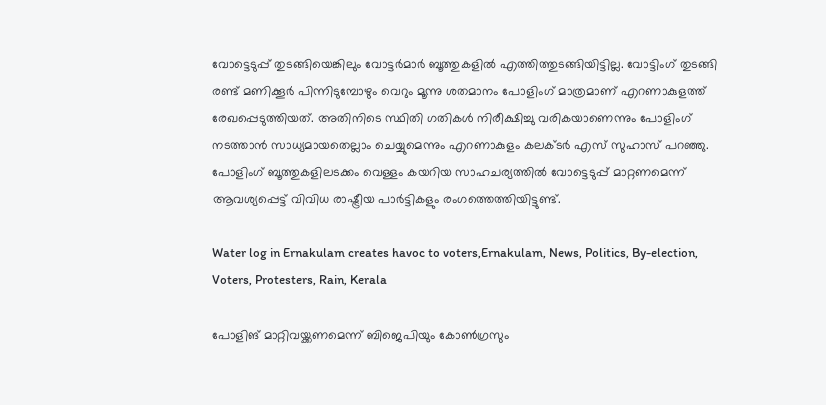വോട്ടെടുപ്പ് തുടങ്ങിയെങ്കിലും വോട്ടര്‍മാര്‍ ബൂത്തുകളില്‍ എത്തിത്തുടങ്ങിയിട്ടില്ല. വോട്ടിംഗ് തുടങ്ങി രണ്ട് മണിക്കൂര്‍ പിന്നിടുമ്പോഴും വെറും മൂന്നു ശതമാനം പോളിംഗ് മാത്രമാണ് എറണാകുളത്ത് രേഖപ്പെടുത്തിയത്. അതിനിടെ സ്ഥിതി ഗതികള്‍ നിരീക്ഷിച്ചു വരികയാണെന്നും പോളിംഗ് നടത്താന്‍ സാധ്യമായതെല്ലാം ചെയ്യുമെന്നും എറണാകുളം കലക്ടര്‍ എസ് സുഹാസ് പറഞ്ഞു. പോളിംഗ് ബൂത്തുകളിലടക്കം വെള്ളം കയറിയ സാഹചര്യത്തില്‍ വോട്ടെടുപ്പ് മാറ്റണമെന്ന് ആവശ്യപ്പെട്ട് വിവിധ രാഷ്ട്രീയ പാര്‍ട്ടികളും രംഗത്തെത്തിയിട്ടുണ്ട്.

Water log in Ernakulam creates havoc to voters,Ernakulam, News, Politics, By-election, Voters, Protesters, Rain, Kerala

പോളിങ് മാറ്റിവയ്ക്കണമെന്ന് ബിജെപിയും കോണ്‍ഗ്രസും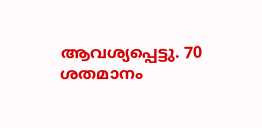ആവശ്യപ്പെട്ടു. 70 ശതമാനം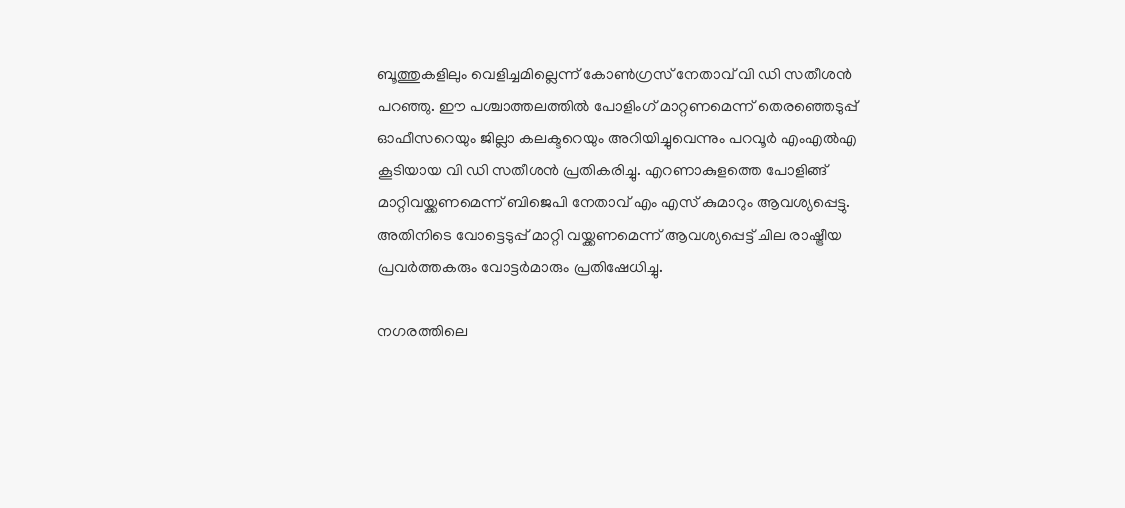ബൂത്തുകളിലും വെളിച്ചമില്ലെന്ന് കോണ്‍ഗ്രസ് നേതാവ് വി ഡി സതീശന്‍ പറഞ്ഞു. ഈ പശ്ചാത്തലത്തില്‍ പോളിംഗ് മാറ്റണമെന്ന് തെരഞ്ഞെടുപ്പ് ഓഫീസറെയും ജില്ലാ കലക്ടറെയും അറിയിച്ചുവെന്നും പറവൂര്‍ എംഎല്‍എ കൂടിയായ വി ഡി സതീശന്‍ പ്രതികരിച്ചു. എറണാകുളത്തെ പോളിങ്ങ് മാറ്റിവയ്ക്കണമെന്ന് ബിജെപി നേതാവ് എം എസ് കുമാറും ആവശ്യപ്പെട്ടു. അതിനിടെ വോട്ടെടുപ്പ് മാറ്റി വയ്ക്കണമെന്ന് ആവശ്യപ്പെട്ട് ചില രാഷ്ട്രീയ പ്രവര്‍ത്തകരും വോട്ടര്‍മാരും പ്രതിഷേധിച്ചു.

നഗരത്തിലെ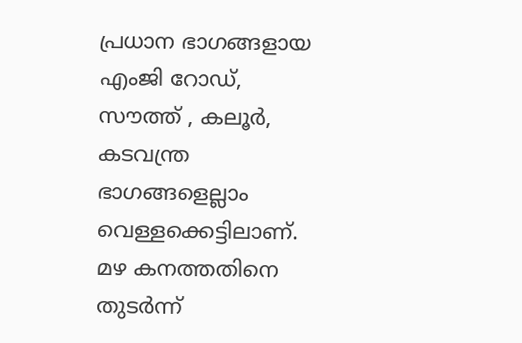പ്രധാന ഭാഗങ്ങളായ എംജി റോഡ്, സൗത്ത് , കലൂര്‍, കടവന്ത്ര ഭാഗങ്ങളെല്ലാം വെള്ളക്കെട്ടിലാണ്. മഴ കനത്തതിനെ തുടര്‍ന്ന്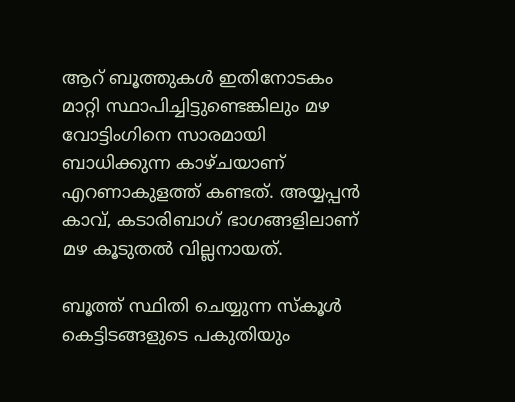ആറ് ബൂത്തുകള്‍ ഇതിനോടകം മാറ്റി സ്ഥാപിച്ചിട്ടുണ്ടെങ്കിലും മഴ വോട്ടിംഗിനെ സാരമായി ബാധിക്കുന്ന കാഴ്ചയാണ് എറണാകുളത്ത് കണ്ടത്. അയ്യപ്പന്‍ കാവ്, കടാരിബാഗ് ഭാഗങ്ങളിലാണ് മഴ കൂടുതല്‍ വില്ലനായത്.

ബൂത്ത് സ്ഥിതി ചെയ്യുന്ന സ്‌കൂള്‍ കെട്ടിടങ്ങളുടെ പകുതിയും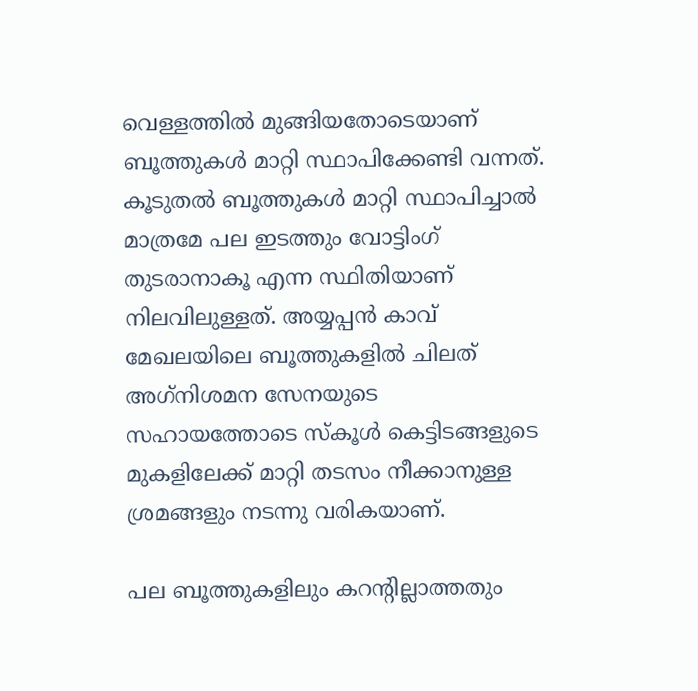വെള്ളത്തില്‍ മുങ്ങിയതോടെയാണ് ബൂത്തുകള്‍ മാറ്റി സ്ഥാപിക്കേണ്ടി വന്നത്. കൂടുതല്‍ ബൂത്തുകള്‍ മാറ്റി സ്ഥാപിച്ചാല്‍ മാത്രമേ പല ഇടത്തും വോട്ടിംഗ് തുടരാനാകൂ എന്ന സ്ഥിതിയാണ് നിലവിലുള്ളത്. അയ്യപ്പന്‍ കാവ് മേഖലയിലെ ബൂത്തുകളില്‍ ചിലത് അഗ്‌നിശമന സേനയുടെ സഹായത്തോടെ സ്‌കൂള്‍ കെട്ടിടങ്ങളുടെ മുകളിലേക്ക് മാറ്റി തടസം നീക്കാനുള്ള ശ്രമങ്ങളും നടന്നു വരികയാണ്.

പല ബൂത്തുകളിലും കറന്റില്ലാത്തതും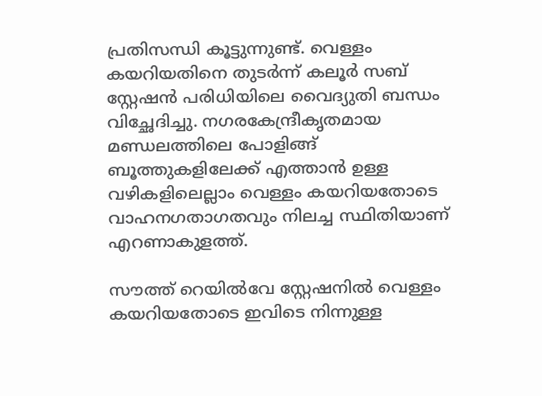പ്രതിസന്ധി കൂട്ടുന്നുണ്ട്. വെള്ളം കയറിയതിനെ തുടര്‍ന്ന് കലൂര്‍ സബ് സ്റ്റേഷന്‍ പരിധിയിലെ വൈദ്യുതി ബന്ധം വിച്ഛേദിച്ചു. നഗരകേന്ദ്രീകൃതമായ മണ്ഡലത്തിലെ പോളിങ്ങ് ബൂത്തുകളിലേക്ക് എത്താന്‍ ഉള്ള വഴികളിലെല്ലാം വെള്ളം കയറിയതോടെ വാഹനഗതാഗതവും നിലച്ച സ്ഥിതിയാണ് എറണാകുളത്ത്.

സൗത്ത് റെയില്‍വേ സ്റ്റേഷനില്‍ വെള്ളം കയറിയതോടെ ഇവിടെ നിന്നുള്ള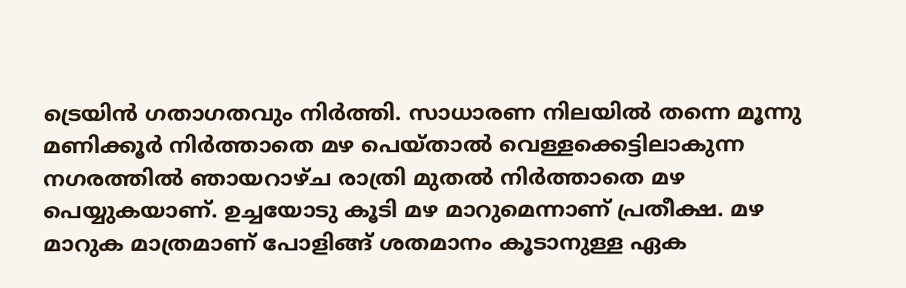ട്രെയിന്‍ ഗതാഗതവും നിര്‍ത്തി. സാധാരണ നിലയില്‍ തന്നെ മൂന്നു മണിക്കൂര്‍ നിര്‍ത്താതെ മഴ പെയ്താല്‍ വെള്ളക്കെട്ടിലാകുന്ന നഗരത്തില്‍ ഞായറാഴ്ച രാത്രി മുതല്‍ നിര്‍ത്താതെ മഴ പെയ്യുകയാണ്. ഉച്ചയോടു കൂടി മഴ മാറുമെന്നാണ് പ്രതീക്ഷ. മഴ മാറുക മാത്രമാണ് പോളിങ്ങ് ശതമാനം കൂടാനുള്ള ഏക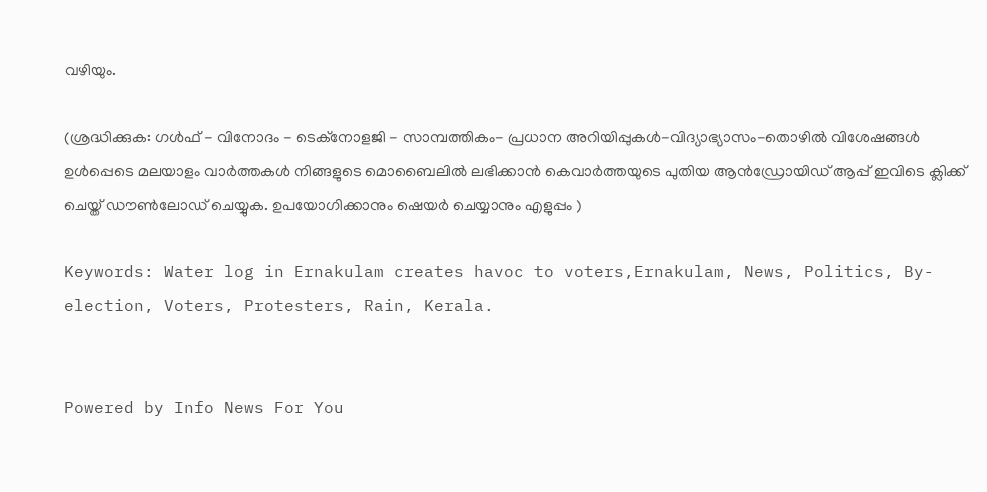വഴിയും.

(ശ്രദ്ധിക്കുക: ഗൾഫ് - വിനോദം - ടെക്നോളജി - സാമ്പത്തികം- പ്രധാന അറിയിപ്പുകൾ-വിദ്യാഭ്യാസം-തൊഴിൽ വിശേഷങ്ങൾ ഉൾപ്പെടെ മലയാളം വാർത്തകൾ നിങ്ങളുടെ മൊബൈലിൽ ലഭിക്കാൻ കെവാർത്തയുടെ പുതിയ ആൻഡ്രോയിഡ് ആപ്പ് ഇവിടെ ക്ലിക്ക് ചെയ്ത് ഡൗൺലോഡ് ചെയ്യുക. ഉപയോഗിക്കാനും ഷെയർ ചെയ്യാനും എളുപ്പം )

Keywords: Water log in Ernakulam creates havoc to voters,Ernakulam, News, Politics, By-election, Voters, Protesters, Rain, Kerala.


Powered by Info News For You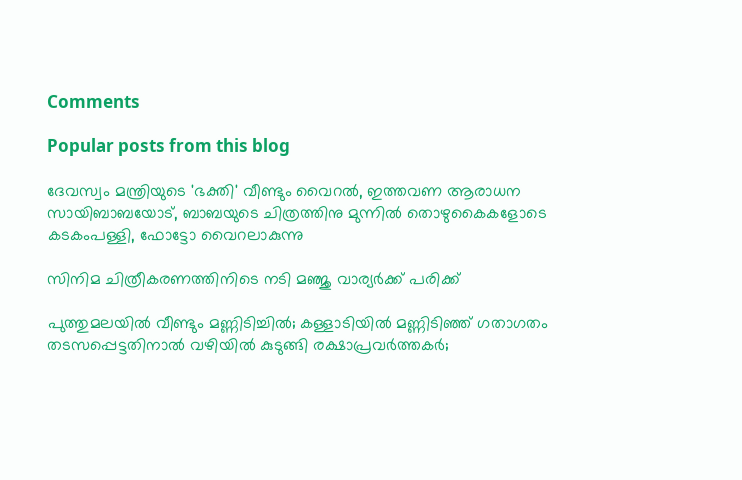Comments

Popular posts from this blog

ദേവസ്വം മന്ത്രിയുടെ 'ഭക്തി' വീണ്ടും വൈറല്‍, ഇത്തവണ ആരാധന സായിബാബയോട്, ബാബയുടെ ചിത്രത്തിനു മുന്നില്‍ തൊഴുകൈകളോടെ കടകംപള്ളി, ഫോട്ടോ വൈറലാകുന്നു

സിനിമ ചിത്രീകരണത്തിനിടെ നടി മഞ്ജു വാര്യര്‍ക്ക് പരിക്ക്

പുത്തുമലയില്‍ വീണ്ടും മണ്ണിടിച്ചില്‍; കള്ളാടിയില്‍ മണ്ണിടിഞ്ഞ് ഗതാഗതം തടസപ്പെട്ടതിനാല്‍ വഴിയില്‍ കുടുങ്ങി രക്ഷാപ്രവര്‍ത്തകര്‍;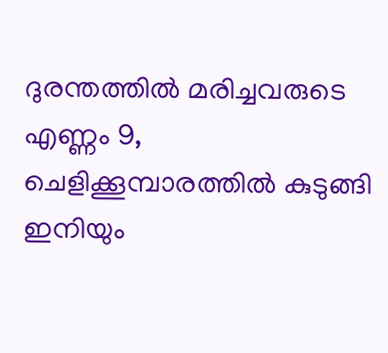ദുരന്തത്തില്‍ മരിച്ചവരുടെ എണ്ണം 9, ചെളിക്കൂമ്പാരത്തില്‍ കുടുങ്ങി ഇനിയും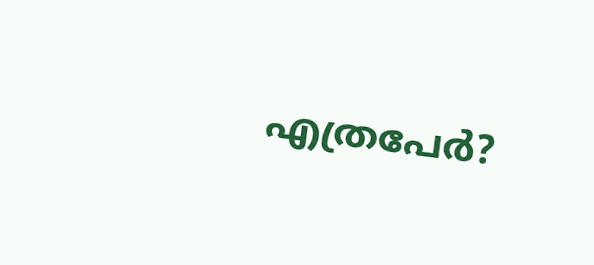എത്രപേര്‍?